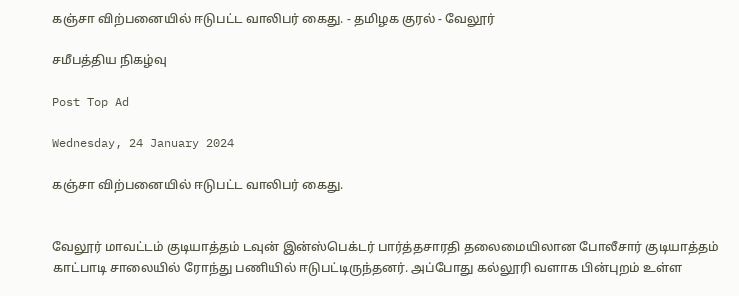கஞ்சா விற்பனையில் ஈடுபட்ட வாலிபர் கைது. - தமிழக குரல் - வேலூர்

சமீபத்திய நிகழ்வு

Post Top Ad

Wednesday, 24 January 2024

கஞ்சா விற்பனையில் ஈடுபட்ட வாலிபர் கைது.


வேலூர் மாவட்டம் குடியாத்தம் டவுன் இன்ஸ்பெக்டர் பார்த்தசாரதி தலைமையிலான போலீசார் குடியாத்தம் காட்பாடி சாலையில் ரோந்து பணியில் ஈடுபட்டிருந்தனர். அப்போது கல்லூரி வளாக பின்புறம் உள்ள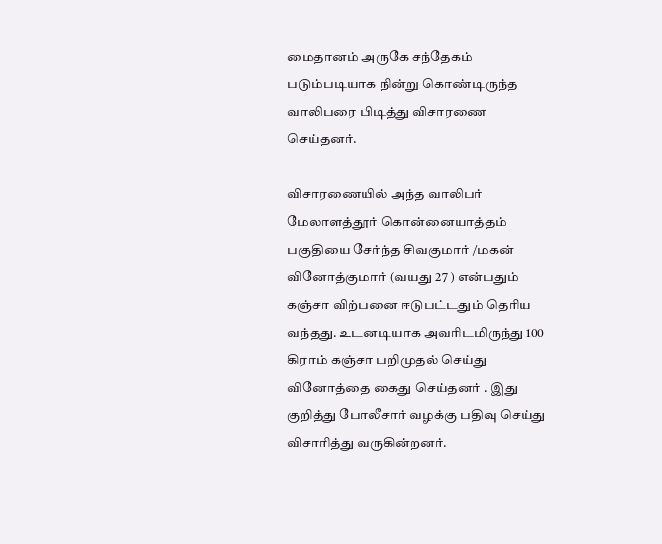மைதானம் அருகே சந்தேகம் படும்படியாக நின்று கொண்டிருந்த வாலிபரை பிடித்து விசாரணை செய்தனர்.

விசாரணையில் அந்த வாலிபர் மேலாளத்தூர் கொன்னையாத்தம் பகுதியை சேர்ந்த சிவகுமார் /மகன் வினோத்குமார் (வயது 27 ) என்பதும் கஞ்சா விற்பனை ஈடுபட்டதும் தெரிய வந்தது. உடனடியாக அவரிடமிருந்து 100 கிராம் கஞ்சா பறிமுதல் செய்து வினோத்தை கைது செய்தனர் . இது குறித்து போலீசார் வழக்கு பதிவு செய்து விசாரித்து வருகின்றனர்.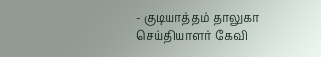- குடியாத்தம் தாலுகா செய்தியாளர் கேவி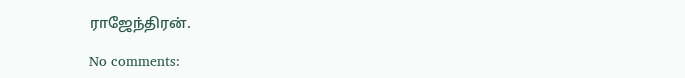ராஜேந்திரன்.

No comments: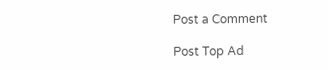Post a Comment

Post Top Ad